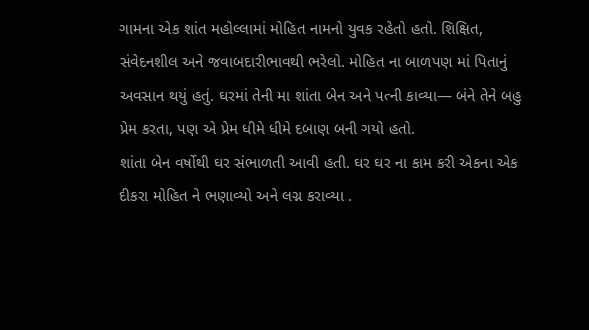ગામના એક શાંત મહોલ્લામાં મોહિત નામનો યુવક રહેતો હતો. શિક્ષિત, સંવેદનશીલ અને જવાબદારીભાવથી ભરેલો. મોહિત ના બાળપણ માં પિતાનું અવસાન થયું હતું. ઘરમાં તેની મા શાંતા બેન અને પત્ની કાવ્યા— બંને તેને બહુ પ્રેમ કરતા, પણ એ પ્રેમ ધીમે ધીમે દબાણ બની ગયો હતો.
શાંતા બેન વર્ષોથી ઘર સંભાળતી આવી હતી. ઘર ઘર ના કામ કરી એકના એક દીકરા મોહિત ને ભણાવ્યો અને લગ્ન કરાવ્યા .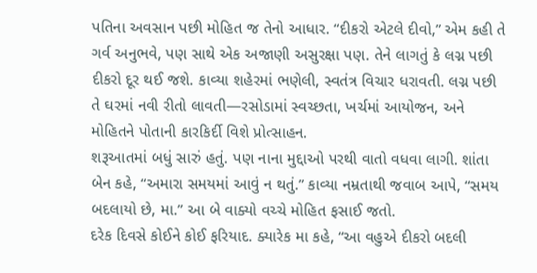પતિના અવસાન પછી મોહિત જ તેનો આધાર. “દીકરો એટલે દીવો,” એમ કહી તે ગર્વ અનુભવે, પણ સાથે એક અજાણી અસુરક્ષા પણ. તેને લાગતું કે લગ્ન પછી દીકરો દૂર થઈ જશે. કાવ્યા શહેરમાં ભણેલી, સ્વતંત્ર વિચાર ધરાવતી. લગ્ન પછી તે ઘરમાં નવી રીતો લાવતી—રસોડામાં સ્વચ્છતા, ખર્ચમાં આયોજન, અને મોહિતને પોતાની કારકિર્દી વિશે પ્રોત્સાહન.
શરૂઆતમાં બધું સારું હતું. પણ નાના મુદ્દાઓ પરથી વાતો વધવા લાગી. શાંતા બેન કહે, “અમારા સમયમાં આવું ન થતું.” કાવ્યા નમ્રતાથી જવાબ આપે, “સમય બદલાયો છે, મા.” આ બે વાક્યો વચ્ચે મોહિત ફસાઈ જતો.
દરેક દિવસે કોઈને કોઈ ફરિયાદ. ક્યારેક મા કહે, “આ વહુએ દીકરો બદલી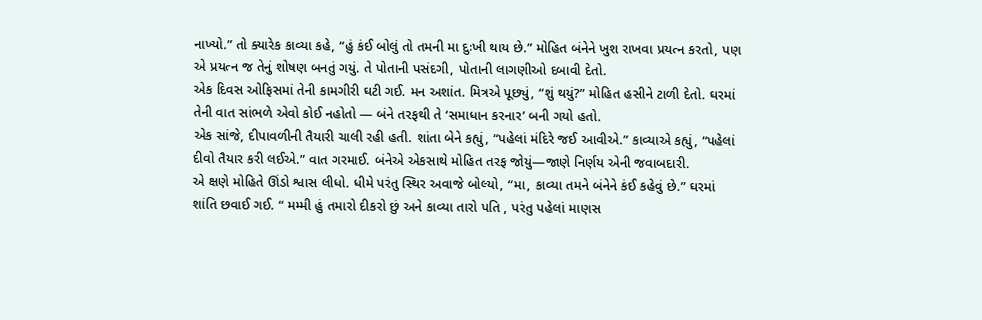નાખ્યો.” તો ક્યારેક કાવ્યા કહે, “હું કંઈ બોલું તો તમની મા દુઃખી થાય છે.” મોહિત બંનેને ખુશ રાખવા પ્રયત્ન કરતો, પણ એ પ્રયત્ન જ તેનું શોષણ બનતું ગયું. તે પોતાની પસંદગી, પોતાની લાગણીઓ દબાવી દેતો.
એક દિવસ ઓફિસમાં તેની કામગીરી ઘટી ગઈ. મન અશાંત. મિત્રએ પૂછ્યું, “શું થયું?” મોહિત હસીને ટાળી દેતો. ઘરમાં તેની વાત સાંભળે એવો કોઈ નહોતો — બંને તરફથી તે ‘સમાધાન કરનાર’ બની ગયો હતો.
એક સાંજે, દીપાવળીની તૈયારી ચાલી રહી હતી. શાંતા બેને કહ્યું, “પહેલાં મંદિરે જઈ આવીએ.” કાવ્યાએ કહ્યું, “પહેલાં દીવો તૈયાર કરી લઈએ.” વાત ગરમાઈ. બંનેએ એકસાથે મોહિત તરફ જોયું—જાણે નિર્ણય એની જવાબદારી.
એ ક્ષણે મોહિતે ઊંડો શ્વાસ લીધો. ધીમે પરંતુ સ્થિર અવાજે બોલ્યો, “મા, કાવ્યા તમને બંનેને કંઈ કહેવું છે.” ઘરમાં શાંતિ છવાઈ ગઈ. “ મમ્મી હું તમારો દીકરો છું અને કાવ્યા તારો પતિ , પરંતુ પહેલાં માણસ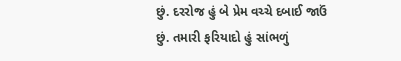છું. દરરોજ હું બે પ્રેમ વચ્ચે દબાઈ જાઉં છું. તમારી ફરિયાદો હું સાંભળું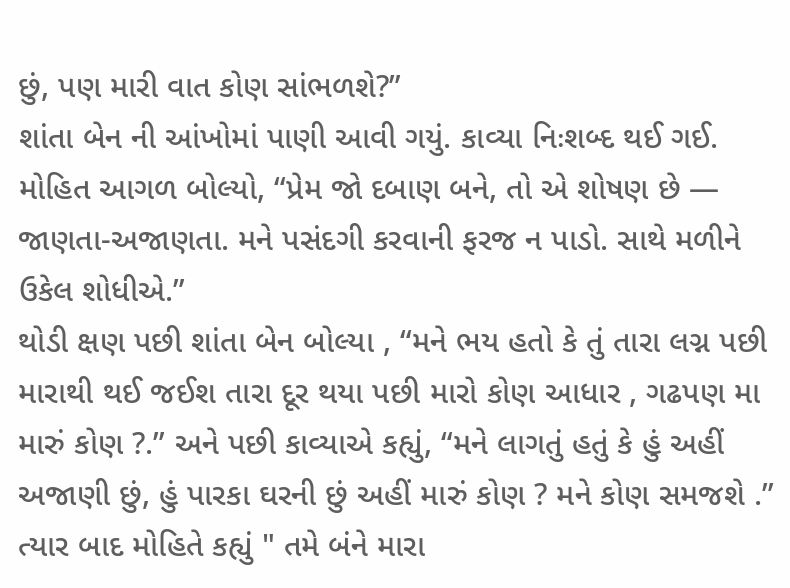છું, પણ મારી વાત કોણ સાંભળશે?”
શાંતા બેન ની આંખોમાં પાણી આવી ગયું. કાવ્યા નિઃશબ્દ થઈ ગઈ. મોહિત આગળ બોલ્યો, “પ્રેમ જો દબાણ બને, તો એ શોષણ છે — જાણતા-અજાણતા. મને પસંદગી કરવાની ફરજ ન પાડો. સાથે મળીને ઉકેલ શોધીએ.”
થોડી ક્ષણ પછી શાંતા બેન બોલ્યા , “મને ભય હતો કે તું તારા લગ્ન પછી મારાથી થઈ જઈશ તારા દૂર થયા પછી મારો કોણ આધાર , ગઢપણ મા મારું કોણ ?.” અને પછી કાવ્યાએ કહ્યું, “મને લાગતું હતું કે હું અહીં અજાણી છું, હું પારકા ઘરની છું અહીં મારું કોણ ? મને કોણ સમજશે .” ત્યાર બાદ મોહિતે કહ્યું " તમે બંને મારા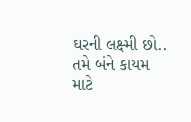ઘરની લક્ષ્મી છો.. તમે બંને કાયમ માટે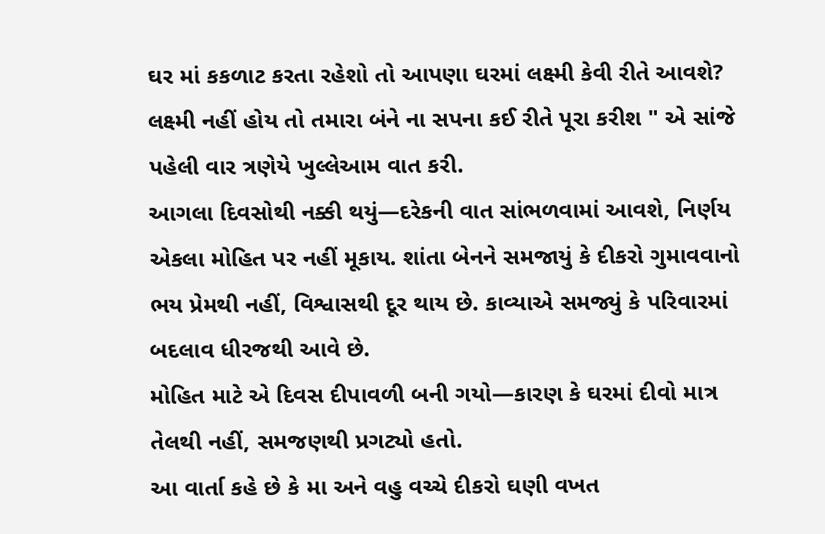ઘર માં કકળાટ કરતા રહેશો તો આપણા ઘરમાં લક્ષ્મી કેવી રીતે આવશે? લક્ષ્મી નહીં હોય તો તમારા બંને ના સપના કઈ રીતે પૂરા કરીશ " એ સાંજે પહેલી વાર ત્રણેયે ખુલ્લેઆમ વાત કરી.
આગલા દિવસોથી નક્કી થયું—દરેકની વાત સાંભળવામાં આવશે, નિર્ણય એકલા મોહિત પર નહીં મૂકાય. શાંતા બેનને સમજાયું કે દીકરો ગુમાવવાનો ભય પ્રેમથી નહીં, વિશ્વાસથી દૂર થાય છે. કાવ્યાએ સમજ્યું કે પરિવારમાં બદલાવ ધીરજથી આવે છે.
મોહિત માટે એ દિવસ દીપાવળી બની ગયો—કારણ કે ઘરમાં દીવો માત્ર તેલથી નહીં, સમજણથી પ્રગટ્યો હતો.
આ વાર્તા કહે છે કે મા અને વહુ વચ્ચે દીકરો ઘણી વખત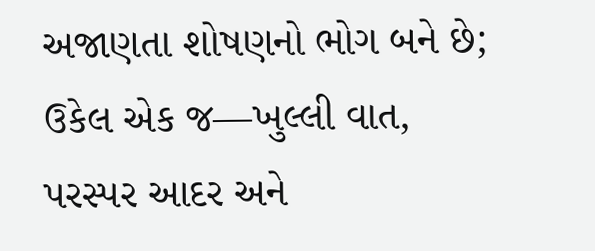અજાણતા શોષણનો ભોગ બને છે; ઉકેલ એક જ—ખુલ્લી વાત, પરસ્પર આદર અને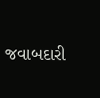જવાબદારી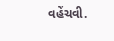વહેંચવી.